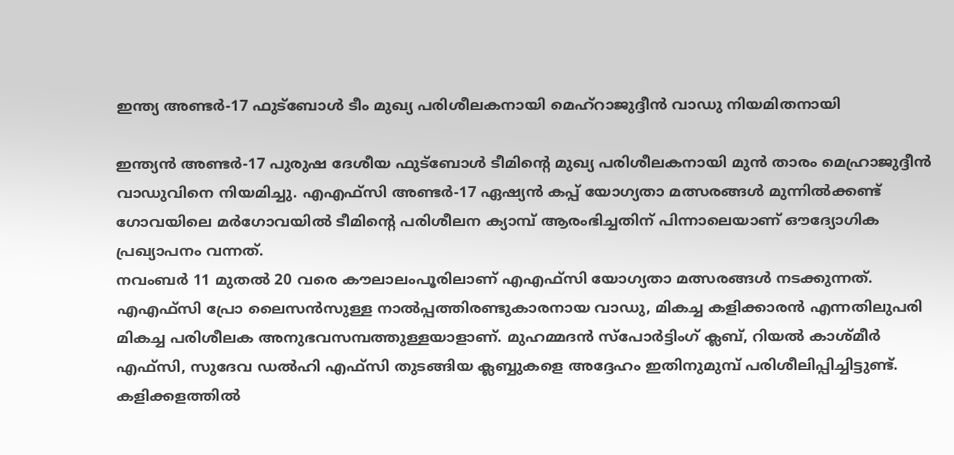ഇന്ത്യ അണ്ടർ-17 ഫുട്ബോൾ ടീം മുഖ്യ പരിശീലകനായി മെഹ്റാജുദ്ദീൻ വാഡു നിയമിതനായി

ഇന്ത്യൻ അണ്ടർ-17 പുരുഷ ദേശീയ ഫുട്ബോൾ ടീമിന്റെ മുഖ്യ പരിശീലകനായി മുൻ താരം മെഹ്രാജുദ്ദീൻ വാഡുവിനെ നിയമിച്ചു. എഎഫ്സി അണ്ടർ-17 ഏഷ്യൻ കപ്പ് യോഗ്യതാ മത്സരങ്ങൾ മുന്നിൽക്കണ്ട് ഗോവയിലെ മർഗോവയിൽ ടീമിന്റെ പരിശീലന ക്യാമ്പ് ആരംഭിച്ചതിന് പിന്നാലെയാണ് ഔദ്യോഗിക പ്രഖ്യാപനം വന്നത്.
നവംബർ 11 മുതൽ 20 വരെ കൗലാലംപൂരിലാണ് എഎഫ്സി യോഗ്യതാ മത്സരങ്ങൾ നടക്കുന്നത്. എഎഫ്സി പ്രോ ലൈസൻസുള്ള നാൽപ്പത്തിരണ്ടുകാരനായ വാഡു, മികച്ച കളിക്കാരൻ എന്നതിലുപരി മികച്ച പരിശീലക അനുഭവസമ്പത്തുള്ളയാളാണ്. മുഹമ്മദൻ സ്പോർട്ടിംഗ് ക്ലബ്, റിയൽ കാശ്മീർ എഫ്സി, സുദേവ ഡൽഹി എഫ്സി തുടങ്ങിയ ക്ലബ്ബുകളെ അദ്ദേഹം ഇതിനുമുമ്പ് പരിശീലിപ്പിച്ചിട്ടുണ്ട്.
കളിക്കളത്തിൽ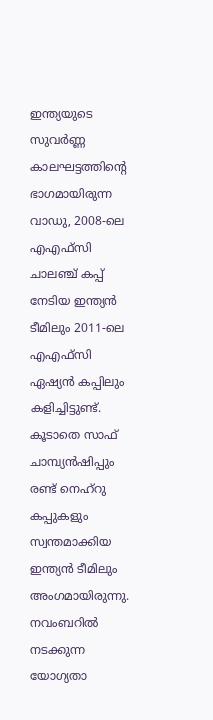ഇന്ത്യയുടെ സുവർണ്ണ കാലഘട്ടത്തിന്റെ ഭാഗമായിരുന്ന വാഡു, 2008-ലെ എഎഫ്സി ചാലഞ്ച് കപ്പ് നേടിയ ഇന്ത്യൻ ടീമിലും 2011-ലെ എഎഫ്സി ഏഷ്യൻ കപ്പിലും കളിച്ചിട്ടുണ്ട്. കൂടാതെ സാഫ് ചാമ്പ്യൻഷിപ്പും രണ്ട് നെഹ്റു കപ്പുകളും സ്വന്തമാക്കിയ ഇന്ത്യൻ ടീമിലും അംഗമായിരുന്നു.
നവംബറിൽ നടക്കുന്ന യോഗ്യതാ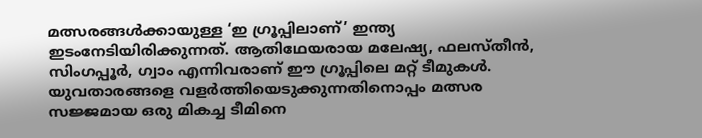മത്സരങ്ങൾക്കായുള്ള ‘ഇ ഗ്രൂപ്പിലാണ്’ ഇന്ത്യ ഇടംനേടിയിരിക്കുന്നത്. ആതിഥേയരായ മലേഷ്യ, ഫലസ്തീൻ, സിംഗപ്പൂർ, ഗ്വാം എന്നിവരാണ് ഈ ഗ്രൂപ്പിലെ മറ്റ് ടീമുകൾ. യുവതാരങ്ങളെ വളർത്തിയെടുക്കുന്നതിനൊപ്പം മത്സര സജ്ജമായ ഒരു മികച്ച ടീമിനെ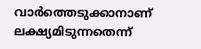വാർത്തെടുക്കാനാണ് ലക്ഷ്യമിടുന്നതെന്ന്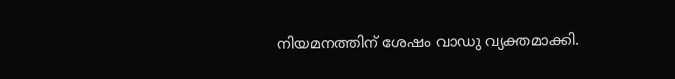നിയമനത്തിന് ശേഷം വാഡു വ്യക്തമാക്കി.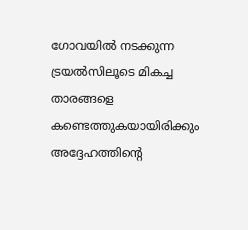ഗോവയിൽ നടക്കുന്ന ട്രയൽസിലൂടെ മികച്ച താരങ്ങളെ കണ്ടെത്തുകയായിരിക്കും അദ്ദേഹത്തിന്റെ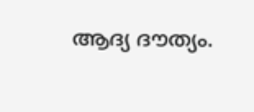ആദ്യ ദൗത്യം.